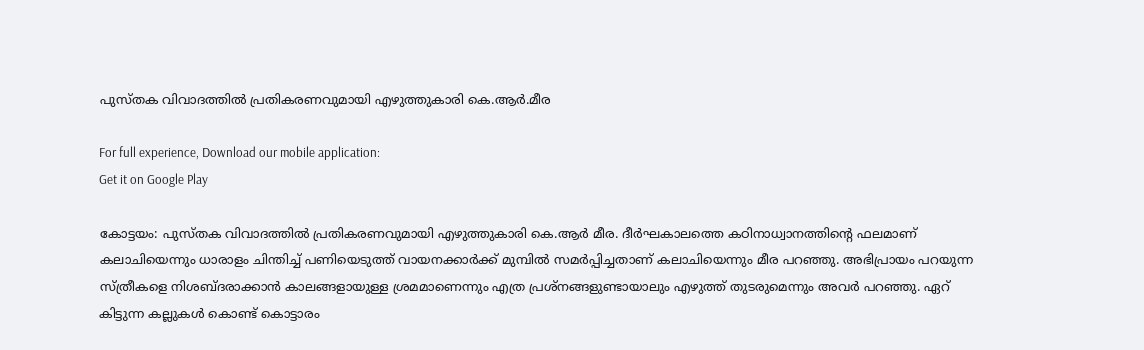പുസ്തക വിവാദത്തിൽ പ്രതികരണവുമായി എഴുത്തുകാരി കെ.ആർ.മീര

For full experience, Download our mobile application:
Get it on Google Play

കോട്ടയം: പുസ്തക വിവാദത്തിൽ പ്രതികരണവുമായി എഴുത്തുകാരി കെ.ആർ മീര. ദീർഘകാലത്തെ കഠിനാധ്വാനത്തിന്റെ ഫലമാണ് കലാചിയെന്നും ധാരാളം ചിന്തിച്ച് പണിയെടുത്ത് വായനക്കാർക്ക് മുമ്പിൽ സമർപ്പിച്ചതാണ് കലാചിയെന്നും മീര പറഞ്ഞു. അഭിപ്രായം പറയുന്ന സ്ത്രീകളെ നിശബ്ദരാക്കാൻ കാലങ്ങളായുള്ള ശ്രമമാണെന്നും എത്ര പ്രശ്നങ്ങളുണ്ടായാലും എഴുത്ത് തുടരുമെന്നും അവർ പറഞ്ഞു. ഏറ് കിട്ടുന്ന കല്ലുകൾ കൊണ്ട് കൊട്ടാരം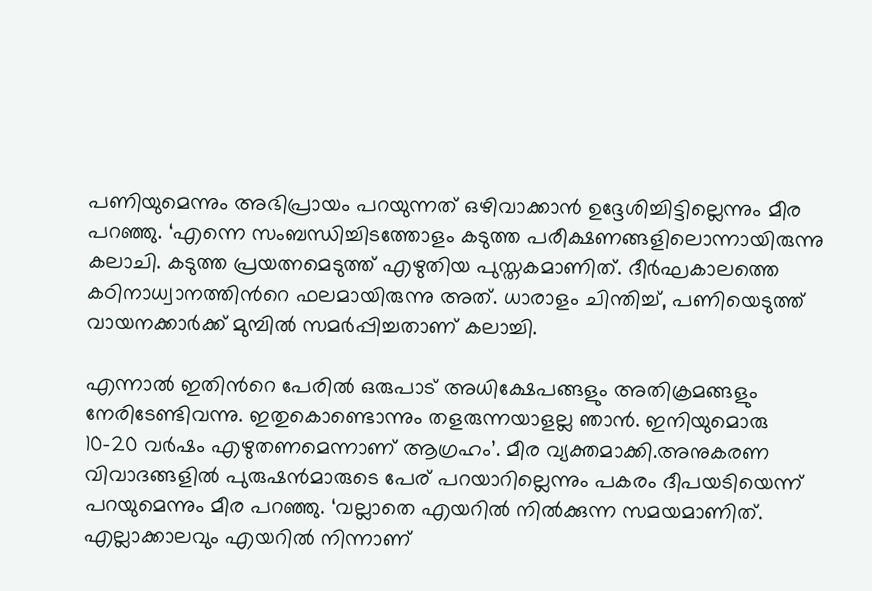പണിയുമെന്നും അഭിപ്രായം പറയുന്നത് ഒഴിവാക്കാൻ ഉദ്ദേശിച്ചിട്ടില്ലെന്നും മീര പറഞ്ഞു. ‘എന്നെ സംബന്ധിച്ചിടത്തോളം കടുത്ത പരീക്ഷണങ്ങളിലൊന്നായിരുന്നു കലാചി. കടുത്ത പ്രയത്നമെടുത്ത് എഴുതിയ പുസ്തകമാണിത്. ദീർഘകാലത്തെ കഠിനാധ്വാനത്തിന്‍റെ ഫലമായിരുന്നു അത്. ധാരാളം ചിന്തിച്ച്, പണിയെടുത്ത് വായനക്കാർക്ക് മുമ്പിൽ സമർപ്പിച്ചതാണ് കലാച്ചി.

എന്നാൽ ഇതിന്‍റെ പേരിൽ ഒരുപാട് അധിക്ഷേപങ്ങളും അതിക്രമങ്ങളും നേരിടേണ്ടിവന്നു. ഇതുകൊണ്ടൊന്നും തളരുന്നയാളല്ല ഞാൻ. ഇനിയുമൊരു 10-20 വർഷം എഴുതണമെന്നാണ് ആഗ്രഹം’. മീര വ്യക്തമാക്കി.അനുകരണ വിവാദങ്ങളിൽ പുരുഷന്‍മാരുടെ പേര് പറയാറില്ലെന്നും പകരം ദീപയടിയെന്ന് പറയുമെന്നും മീര പറഞ്ഞു. ‘വല്ലാതെ എയറിൽ നിൽക്കുന്ന സമയമാണിത്. എല്ലാക്കാലവും എയറിൽ നിന്നാണ്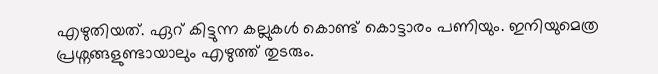എഴുതിയത്. ഏറ് കിട്ടുന്ന കല്ലുകൾ കൊണ്ട് കൊട്ടാരം പണിയും. ഇനിയുമെത്ര പ്രശ്നങ്ങളുണ്ടായാലും എഴുത്ത് തുടരും.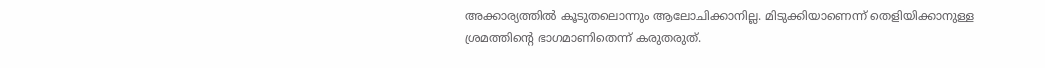അക്കാര്യത്തിൽ കൂടുതലൊന്നും ആലോചിക്കാനില്ല. മിടുക്കിയാണെന്ന് തെളിയിക്കാനുള്ള ശ്രമത്തിന്‍റെ ഭാഗമാണിതെന്ന് കരുതരുത്.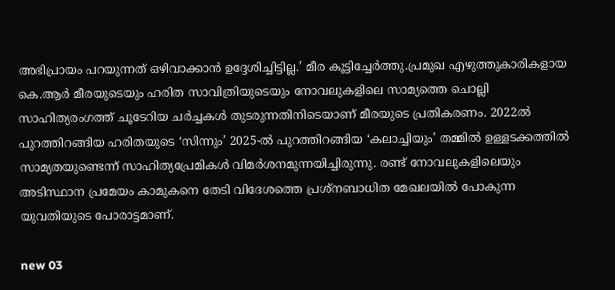അഭിപ്രായം പറയുന്നത് ഒഴിവാക്കാൻ ഉദ്ദേശിച്ചിട്ടില്ല.’ മീര കൂട്ടിച്ചേർത്തു.പ്രമുഖ എഴുത്തുകാരികളായ കെ.ആർ മീരയുടെയും ഹരിത സാവിത്രിയുടെയും നോവലുകളിലെ സാമ്യത്തെ ചൊല്ലി സാഹിത്യരംഗത്ത് ചൂടേറിയ ചർച്ചകൾ തുടരുന്നതിനിടെയാണ് മീരയുടെ പ്രതികരണം. 2022ൽ പുറത്തിറങ്ങിയ ഹരിതയുടെ ‘സിന്നും’ 2025-ൽ പുറത്തിറങ്ങിയ ‘കലാച്ചിയും’ തമ്മിൽ ഉള്ളടക്കത്തിൽ സാമ്യതയുണ്ടെന്ന് സാഹിത്യപ്രേമികൾ വിമർശനമുന്നയിച്ചിരുന്നു. രണ്ട് നോവലുകളിലെയും അടിസ്ഥാന പ്രമേയം കാമുകനെ തേടി വിദേശത്തെ പ്രശ്നബാധിത മേഖലയിൽ പോകുന്ന യുവതിയുടെ പോരാട്ടമാണ്.

new 03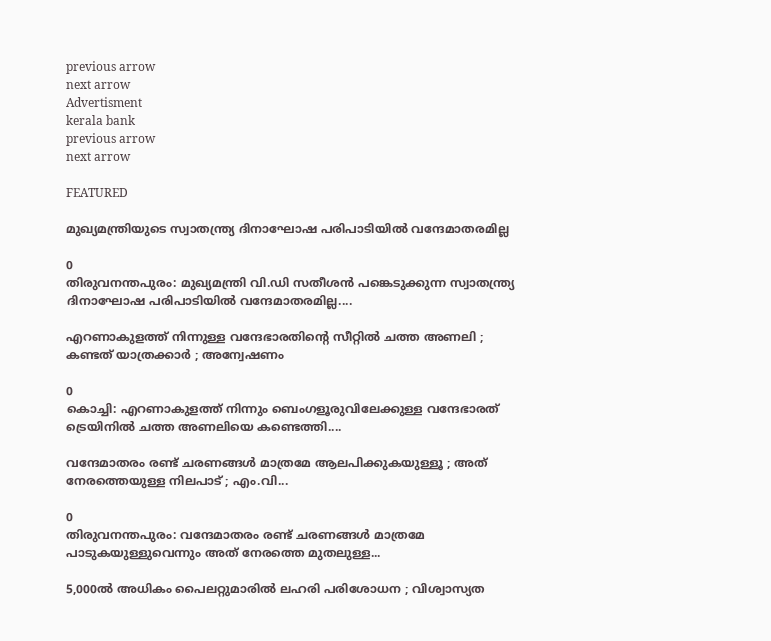previous arrow
next arrow
Advertisment
kerala bank
previous arrow
next arrow

FEATURED

മുഖ്യമന്ത്രിയുടെ സ്വാതന്ത്ര്യ ദിനാഘോഷ പരിപാടിയിൽ വന്ദേമാതരമില്ല

0
തിരുവനന്തപുരം: മുഖ്യമന്ത്രി വി.ഡി സതീശൻ പങ്കെടുക്കുന്ന സ്വാതന്ത്ര്യ ദിനാഘോഷ പരിപാടിയിൽ വന്ദേമാതരമില്ല....

എറണാകുളത്ത് നിന്നുള്ള വന്ദേഭാരതിന്റെ സീറ്റില്‍ ചത്ത അണലി ; കണ്ടത് യാത്രക്കാര്‍ ; അന്വേഷണം

0
കൊച്ചി: എറണാകുളത്ത് നിന്നും ബെംഗളൂരുവിലേക്കുള്ള വന്ദേഭാരത് ട്രെയിനില്‍ ചത്ത അണലിയെ കണ്ടെത്തി....

വന്ദേമാതരം രണ്ട് ചരണങ്ങൾ മാത്രമേ ആലപിക്കുകയുള്ളൂ ; അത് നേരത്തെയുള്ള നിലപാട് ; എം.വി...

0
തിരുവനന്തപുരം: വന്ദേമാതരം രണ്ട് ചരണങ്ങൾ മാത്രമേ പാടുകയുള്ളുവെന്നും അത് നേരത്തെ മുതലുള്ള...

5,000ല്‍ അധികം പൈലറ്റുമാരില്‍ ലഹരി പരിശോധന ; വിശ്വാസ്യത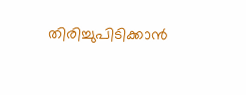തിരിച്ചുപിടിക്കാന്‍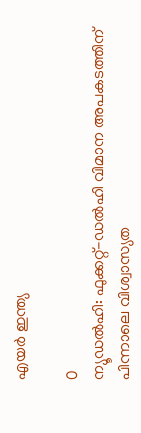എയര്‍ ഇന്ത്യ

0
ന്യൂഡല്‍ഹി: ഫുക്കറ്റ്-ഡല്‍ഹി വിമാന അപകടത്തിന് പിന്നാലെ വിശ്വാസ്യത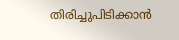തിരിച്ചുപിടിക്കാന്‍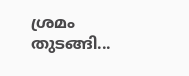ശ്രമം തുടങ്ങി...